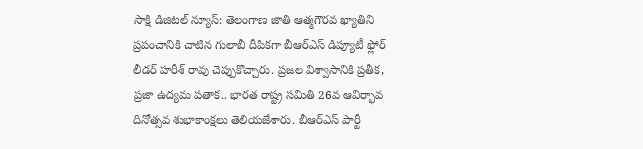సాక్షి డిజిటల్ న్యూస్: తెలంగాణ జాతి ఆత్మగౌరవ ఖ్యాతిని ప్రపంచానికి చాటిన గులాబీ దీపికగా బీఆర్ఎస్ డిప్యూటీ ఫ్లోర్ లీడర్ హరీశ్ రావు చెప్పుకొచ్చారు. ప్రజల విశ్వాసానికి ప్రతీక, ప్రజా ఉద్యమ పతాక.. భారత రాష్ట్ర సమితి 26వ ఆవిర్భావ దినోత్సవ శుభాకాంక్షలు తెలియజేశారు. బీఆర్ఎస్ పార్టీ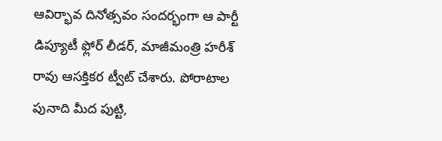ఆవిర్భావ దినోత్సవం సందర్భంగా ఆ పార్టీ డిప్యూటీ ఫ్లోర్ లీడర్, మాజీమంత్రి హరీశ్ రావు ఆసక్తికర ట్వీట్ చేశారు. పోరాటాల పునాది మీద పుట్టి,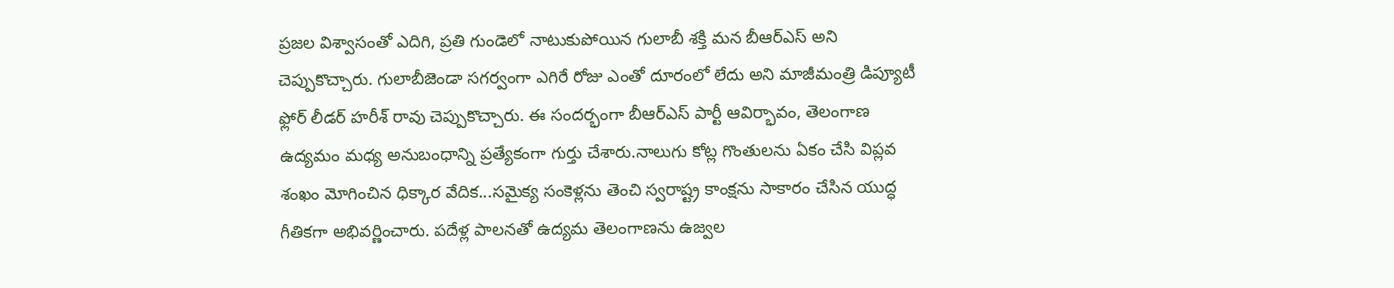ప్రజల విశ్వాసంతో ఎదిగి, ప్రతి గుండెలో నాటుకుపోయిన గులాబీ శక్తి మన బీఆర్ఎస్ అని చెప్పుకొచ్చారు. గులాబీజెండా సగర్వంగా ఎగిరే రోజు ఎంతో దూరంలో లేదు అని మాజీమంత్రి డిప్యూటీ ఫ్లోర్ లీడర్ హరీశ్ రావు చెప్పుకొచ్చారు. ఈ సందర్భంగా బీఆర్ఎస్ పార్టీ ఆవిర్భావం, తెలంగాణ ఉద్యమం మధ్య అనుబంధాన్ని ప్రత్యేకంగా గుర్తు చేశారు.నాలుగు కోట్ల గొంతులను ఏకం చేసి విప్లవ శంఖం మోగించిన ధిక్కార వేదిక...సమైక్య సంకెళ్లను తెంచి స్వరాష్ట్ర కాంక్షను సాకారం చేసిన యుద్ధ గీతికగా అభివర్ణించారు. పదేళ్ల పాలనతో ఉద్యమ తెలంగాణను ఉజ్వల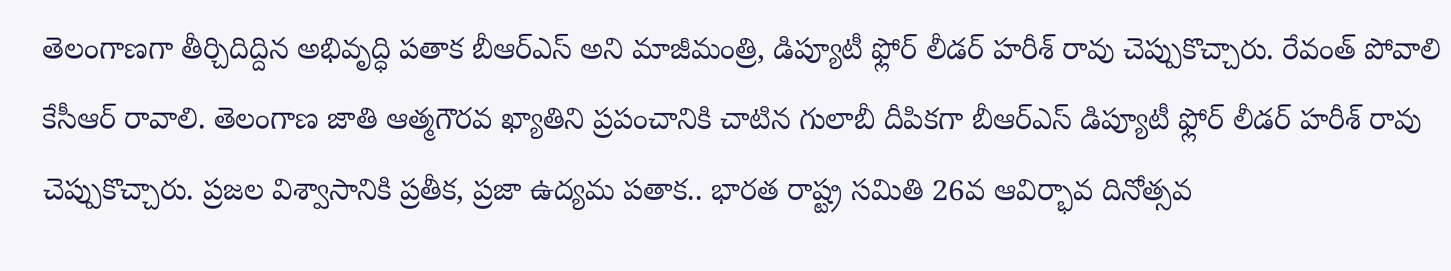తెలంగాణగా తీర్చిదిద్దిన అభివృద్ధి పతాక బీఆర్ఎస్ అని మాజీమంత్రి, డిప్యూటీ ఫ్లోర్ లీడర్ హరీశ్ రావు చెప్పుకొచ్చారు. రేవంత్ పోవాలి కేసీఆర్ రావాలి. తెలంగాణ జాతి ఆత్మగౌరవ ఖ్యాతిని ప్రపంచానికి చాటిన గులాబీ దీపికగా బీఆర్ఎస్ డిప్యూటీ ఫ్లోర్ లీడర్ హరీశ్ రావు చెప్పుకొచ్చారు. ప్రజల విశ్వాసానికి ప్రతీక, ప్రజా ఉద్యమ పతాక.. భారత రాష్ట్ర సమితి 26వ ఆవిర్భావ దినోత్సవ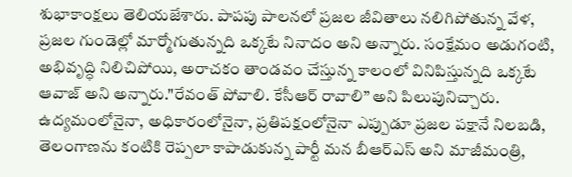శుభాకాంక్షలు తెలియజేశారు. పాపపు పాలనలో ప్రజల జీవితాలు నలిగిపోతున్న వేళ, ప్రజల గుండెల్లో మార్మోగుతున్నది ఒక్కటే నినాదం అని అన్నారు. సంక్షేమం అడుగంటి, అభివృద్ధి నిలిచిపోయి, అరాచకం తాండవం చేస్తున్న కాలంలో వినిపిస్తున్నది ఒక్కటే ఆవాజ్ అని అన్నారు."రేవంత్ పోవాలి. కేసీఆర్ రావాలి” అని పిలుపునిచ్చారు. ఉద్యమంలోనైనా, అధికారంలోనైనా, ప్రతిపక్షంలోనైనా ఎప్పుడూ ప్రజల పక్షానే నిలబడి, తెలంగాణను కంటికి రెప్పలా కాపాడుకున్న పార్టీ మన బీఆర్ఎస్ అని మాజీమంత్రి,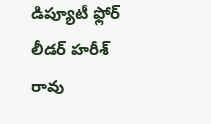డిప్యూటీ ఫ్లోర్ లీడర్ హరీశ్ రావు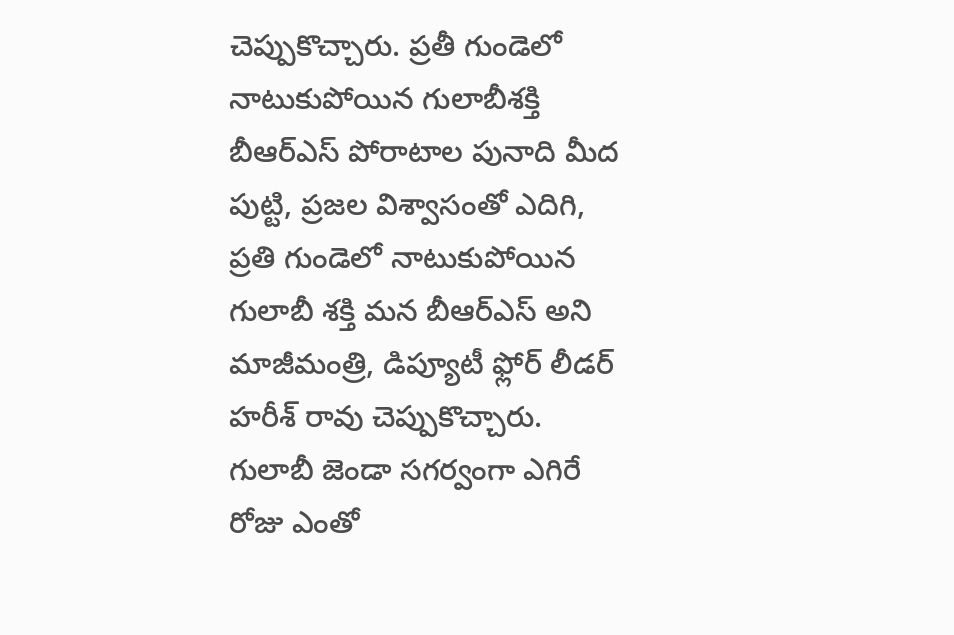చెప్పుకొచ్చారు. ప్రతీ గుండెలో నాటుకుపోయిన గులాబీశక్తి బీఆర్ఎస్ పోరాటాల పునాది మీద పుట్టి, ప్రజల విశ్వాసంతో ఎదిగి, ప్రతి గుండెలో నాటుకుపోయిన గులాబీ శక్తి మన బీఆర్ఎస్ అని మాజీమంత్రి, డిప్యూటీ ఫ్లోర్ లీడర్ హరీశ్ రావు చెప్పుకొచ్చారు. గులాబీ జెండా సగర్వంగా ఎగిరే రోజు ఎంతో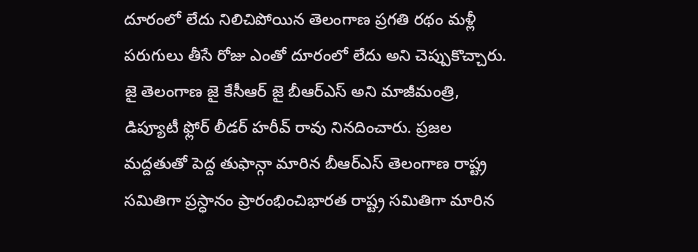దూరంలో లేదు నిలిచిపోయిన తెలంగాణ ప్రగతి రథం మళ్లీ పరుగులు తీసే రోజు ఎంతో దూరంలో లేదు అని చెప్పుకొచ్చారు. జై తెలంగాణ జై కేసీఆర్ జై బీఆర్ఎస్ అని మాజీమంత్రి, డిప్యూటీ ఫ్లోర్ లీడర్ హరీవ్ రావు నినదించారు. ప్రజల మద్దతుతో పెద్ద తుఫాన్గా మారిన బీఆర్ఎస్ తెలంగాణ రాష్ట్ర సమితిగా ప్రస్ధానం ప్రారంభించిభారత రాష్ట్ర సమితిగా మారిన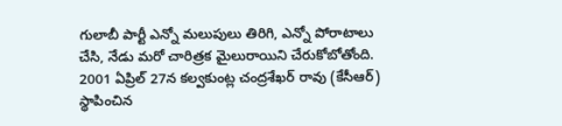గులాబీ పార్టీ ఎన్నో మలుపులు తిరిగి, ఎన్నో పోరాటాలు చేసి, నేడు మరో చారిత్రక మైలురాయిని చేరుకోబోతోంది. 2001 ఏప్రిల్ 27న కల్వకుంట్ల చంద్రశేఖర్ రావు (కేసీఆర్) స్థాపించిన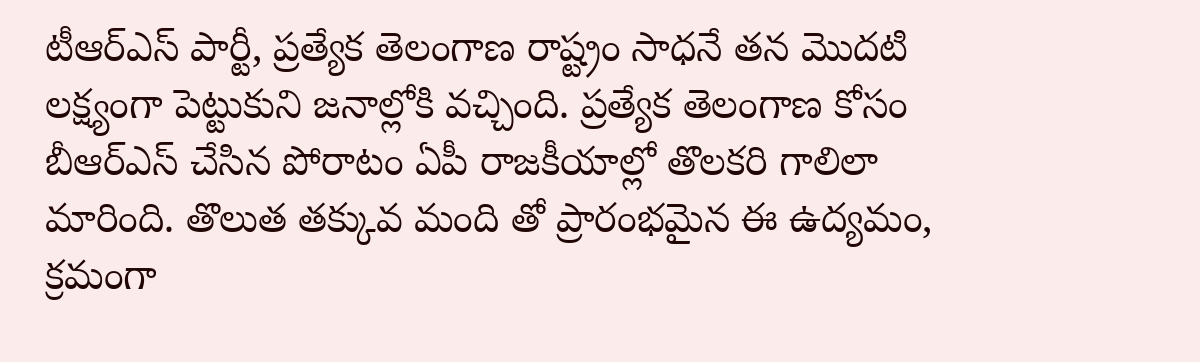టీఆర్ఎస్ పార్టీ, ప్రత్యేక తెలంగాణ రాష్ట్రం సాధనే తన మొదటి లక్ష్యంగా పెట్టుకుని జనాల్లోకి వచ్చింది. ప్రత్యేక తెలంగాణ కోసం బీఆర్ఎస్ చేసిన పోరాటం ఏపీ రాజకీయాల్లో తొలకరి గాలిలా మారింది. తొలుత తక్కువ మంది తో ప్రారంభమైన ఈ ఉద్యమం, క్రమంగా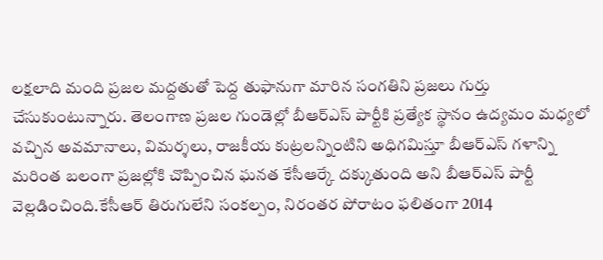లక్షలాది మంది ప్రజల మద్దతుతో పెద్ద తుఫానుగా మారిన సంగతిని ప్రజలు గుర్తు చేసుకుంటున్నారు. తెలంగాణ ప్రజల గుండెల్లో బీఆర్ఎస్ పార్టీకి ప్రత్యేక స్థానం ఉద్యమం మధ్యలో వచ్చిన అవమానాలు, విమర్శలు, రాజకీయ కుట్రలన్నింటిని అధిగమిస్తూ బీఆర్ఎస్ గళాన్ని మరింత బలంగా ప్రజల్లోకి చొప్పించిన ఘనత కేసీఆర్కే దక్కుతుంది అని బీఆర్ఎస్ పార్టీ వెల్లడించింది.కేసీఆర్ తిరుగులేని సంకల్పం, నిరంతర పోరాటం ఫలితంగా 2014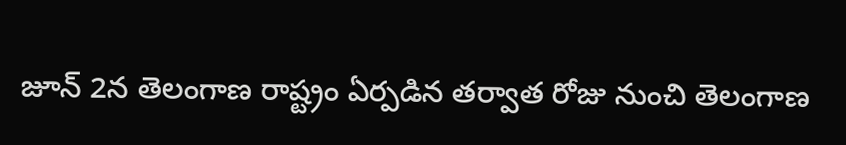జూన్ 2న తెలంగాణ రాష్ట్రం ఏర్పడిన తర్వాత రోజు నుంచి తెలంగాణ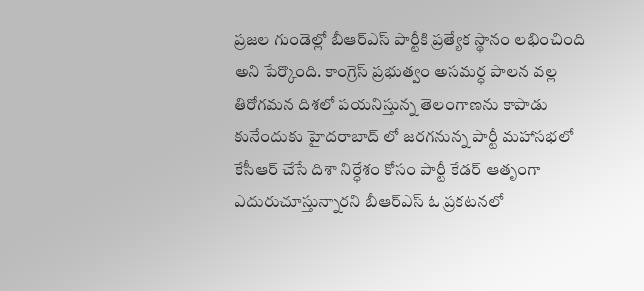ప్రజల గుండెల్లో బీఆర్ఎస్ పార్టీకి ప్రత్యేక స్థానం లభించింది అని పేర్కొంది. కాంగ్రెస్ ప్రభుత్వం అసమర్ధ పాలన వల్ల తిరోగమన దిశలో పయనిస్తున్న తెలంగాణను కాపాడు కునేందుకు హైదరాబాద్ లో జరగనున్న పార్టీ మహాసభలో కేసీఆర్ చేసే దిశా నిర్ధేశం కోసం పార్టీ కేడర్ ఆతృంగా ఎదురుచూస్తున్నారని బీఆర్ఎస్ ఓ ప్రకటనలో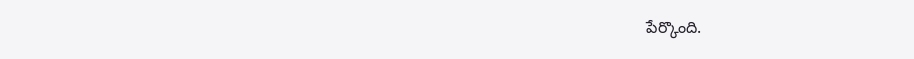పేర్కొంది.